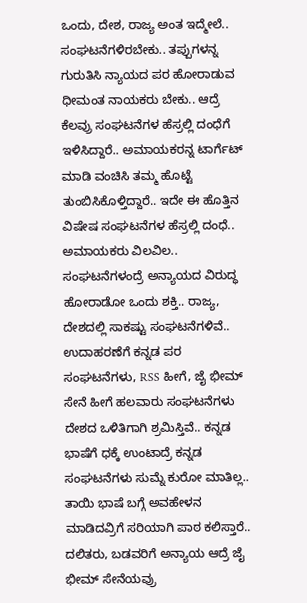ಒಂದು, ದೇಶ, ರಾಜ್ಯ ಅಂತ ಇದ್ಮೇಲೆ.. ಸಂಘಟನೆಗಳಿರಬೇಕು.. ತಪ್ಪುಗಳನ್ನ ಗುರುತಿಸಿ ನ್ಯಾಯದ ಪರ ಹೋರಾಡುವ ಧೀಮಂತ ನಾಯಕರು ಬೇಕು.. ಆದ್ರೆ ಕೆಲವ್ರು ಸಂಘಟನೆಗಳ ಹೆಸ್ರಲ್ಲಿ ದಂಧೆಗೆ ಇಳಿಸಿದ್ದಾರೆ.. ಅಮಾಯಕರನ್ನ ಟಾರ್ಗೆಟ್ ಮಾಡಿ ವಂಚಿಸಿ ತಮ್ಮ ಹೊಟ್ಟೆ ತುಂಬಿಸಿಕೊಳ್ತಿದ್ದಾರೆ.. ಇದೇ ಈ ಹೊತ್ತಿನ ವಿಷೇಷ ಸಂಘಟನೆಗಳ ಹೆಸ್ರಲ್ಲಿ ದಂಧೆ.. ಅಮಾಯಕರು ವಿಲವಿಲ..
ಸಂಘಟನೆಗಳಂದ್ರೆ ಅನ್ಯಾಯದ ವಿರುದ್ಧ ಹೋರಾಡೋ ಒಂದು ಶಕ್ತಿ.. ರಾಜ್ಯ, ದೇಶದಲ್ಲಿ ಸಾಕಷ್ಟು ಸಂಘಟನೆಗಳಿವೆ.. ಉದಾಹರಣೆಗೆ ಕನ್ನಡ ಪರ ಸಂಘಟನೆಗಳು, RSS ಹೀಗೆ, ಜೈ ಭೀಮ್ ಸೇನೆ ಹೀಗೆ ಹಲವಾರು ಸಂಘಟನೆಗಳು ದೇಶದ ಒಳಿತಿಗಾಗಿ ಶ್ರಮಿಸ್ತಿವೆ.. ಕನ್ನಡ ಭಾಷೆಗೆ ಧಕ್ಕೆ ಉಂಟಾದ್ರೆ ಕನ್ನಡ ಸಂಘಟನೆಗಳು ಸುಮ್ನೆ ಕುರೋ ಮಾತಿಲ್ಲ.. ತಾಯಿ ಭಾಷೆ ಬಗ್ಗೆ ಅವಹೇಳನ ಮಾಡಿದವ್ರಿಗೆ ಸರಿಯಾಗಿ ಪಾಠ ಕಲಿಸ್ತಾರೆ.. ದಲಿತರು, ಬಡವರಿಗೆ ಅನ್ಯಾಯ ಆದ್ರೆ ಜೈ ಭೀಮ್ ಸೇನೆಯವ್ರು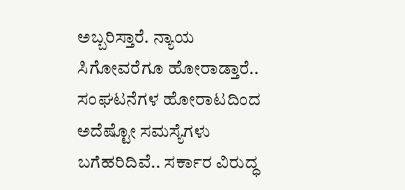ಅಬ್ಬರಿಸ್ತಾರೆ. ನ್ಯಾಯ ಸಿಗೋವರೆಗೂ ಹೋರಾಡ್ತಾರೆ.. ಸಂಘಟನೆಗಳ ಹೋರಾಟದಿಂದ ಅದೆಷ್ಟೋ ಸಮಸ್ಯೆಗಳು ಬಗೆಹರಿದಿವೆ.. ಸರ್ಕಾರ ವಿರುದ್ಧ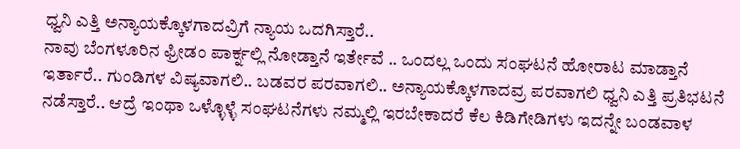ಧ್ವನಿ ಎತ್ತಿ ಅನ್ಯಾಯಕ್ಕೊಳಗಾದವ್ರಿಗೆ ನ್ಯಾಯ ಒದಗಿಸ್ತಾರೆ..
ನಾವು ಬೆಂಗಳೂರಿನ ಫ್ರೀಡಂ ಪಾರ್ಕ್ನಲ್ಲಿ ನೋಡ್ತಾನೆ ಇರ್ತೇವೆ .. ಒಂದಲ್ಲ ಒಂದು ಸಂಘಟನೆ ಹೋರಾಟ ಮಾಡ್ತಾನೆ ಇರ್ತಾರೆ.. ಗುಂಡಿಗಳ ವಿಷ್ಯವಾಗಲಿ.. ಬಡವರ ಪರವಾಗಲಿ.. ಅನ್ಯಾಯಕ್ಕೊಳಗಾದವ್ರ ಪರವಾಗಲಿ ಧ್ವನಿ ಎತ್ತಿ ಪ್ರತಿಭಟನೆ ನಡೆಸ್ತಾರೆ.. ಆದ್ರೆ ಇಂಥಾ ಒಳ್ಳೊಳ್ಳೆ ಸಂಘಟನೆಗಳು ನಮ್ಮಲ್ಲಿ ಇರಬೇಕಾದರೆ ಕೆಲ ಕಿಡಿಗೇಡಿಗಳು ಇದನ್ನೇ ಬಂಡವಾಳ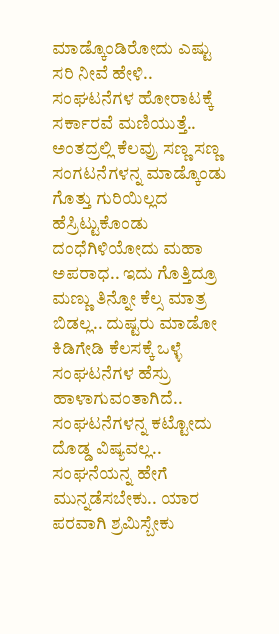ಮಾಡ್ಕೊಂಡಿರೋದು ಎಷ್ಟು ಸರಿ ನೀವೆ ಹೇಳಿ.. ಸಂಘಟನೆಗಳ ಹೋರಾಟಕ್ಕೆ ಸರ್ಕಾರವೆ ಮಣಿಯುತ್ತೆ.. ಅಂತದ್ರಲ್ಲಿ ಕೆಲವ್ರು ಸಣ್ಣ ಸಣ್ಣ ಸಂಗಟನೆಗಳನ್ನ ಮಾಡ್ಕೊಂಡು ಗೊತ್ತು ಗುರಿಯಿಲ್ಲದ ಹೆಸ್ರಿಟ್ಟುಕೊಂಡು ದಂಧೆಗಿಳಿಯೋದು ಮಹಾ ಅಪರಾಧ.. ಇದು ಗೊತ್ತಿದ್ರೂ ಮಣ್ಣು ತಿನ್ನೋ ಕೆಲ್ಸ ಮಾತ್ರ ಬಿಡಲ್ಲ.. ದುಷ್ಟರು ಮಾಡೋ ಕಿಡಿಗೇಡಿ ಕೆಲಸಕ್ಕೆ ಒಳ್ಳೆ ಸಂಘಟನೆಗಳ ಹೆಸ್ರು ಹಾಳಾಗುವಂತಾಗಿದೆ..
ಸಂಘಟನೆಗಳನ್ನ ಕಟ್ಟೋದು ದೊಡ್ಡ ವಿಷ್ಯವಲ್ಲ.. ಸಂಘನೆಯನ್ನ ಹೇಗೆ ಮುನ್ನಡೆಸಬೇಕು.. ಯಾರ ಪರವಾಗಿ ಶ್ರಮಿಸ್ಬೇಕು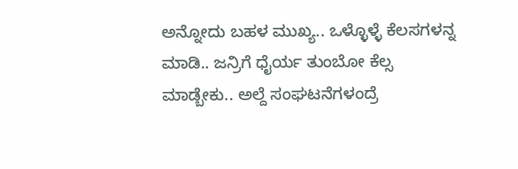ಅನ್ನೋದು ಬಹಳ ಮುಖ್ಯ.. ಒಳ್ಳೊಳ್ಳೆ ಕೆಲಸಗಳನ್ನ ಮಾಡಿ.. ಜನ್ರಿಗೆ ಧೈರ್ಯ ತುಂಬೋ ಕೆಲ್ಸ ಮಾಡ್ಬೇಕು.. ಅಲ್ದೆ ಸಂಘಟನೆಗಳಂದ್ರೆ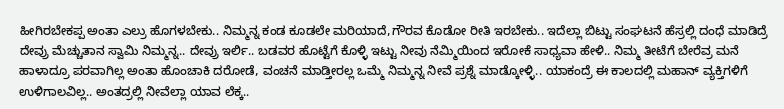ಹೀಗಿರಬೇಕಪ್ಪ ಅಂತಾ ಎಲ್ರು ಹೊಗಳಬೇಕು.. ನಿಮ್ಮನ್ನ ಕಂಡ ಕೂಡಲೇ ಮರಿಯಾದೆ,ಗೌರವ ಕೊಡೋ ರೀತಿ ಇರಬೇಕು.. ಇದೆಲ್ಲಾ ಬಿಟ್ಟು ಸಂಘಟನೆ ಹೆಸ್ರಲ್ಲಿ ದಂಧೆ ಮಾಡಿದ್ರೆ ದೇವ್ರು ಮೆಚ್ಚುತಾನ ಸ್ವಾಮಿ ನಿಮ್ಮನ್ನ.. ದೇವ್ರು ಇರ್ಲಿ.. ಬಡವರ ಹೊಟ್ಟೆಗೆ ಕೊಳ್ಳಿ ಇಟ್ಟು ನೀವು ನೆಮ್ಮಿಯಿಂದ ಇರೋಕೆ ಸಾಧ್ಯವಾ ಹೇಳಿ.. ನಿಮ್ಮ ತೀಟೆಗೆ ಬೇರೆವ್ರ ಮನೆ ಹಾಳಾದ್ರೂ ಪರವಾಗಿಲ್ಲ ಅಂತಾ ಹೊಂಚಾಕಿ ದರೋಡೆ, ವಂಚನೆ ಮಾಡ್ತೀರಲ್ಲ ಒಮ್ಮೆ ನಿಮ್ಮನ್ನ ನೀವೆ ಪ್ರಶ್ನೆ ಮಾಡ್ಕೋಳ್ಳಿ.. ಯಾಕಂದ್ರೆ ಈ ಕಾಲದಲ್ಲಿ ಮಹಾನ್ ವ್ಯಕ್ತಿಗಳಿಗೆ ಉಳಿಗಾಲವಿಲ್ಲ.. ಅಂತದ್ರಲ್ಲಿ ನೀವೆಲ್ಲಾ ಯಾವ ಲೆಕ್ಕ..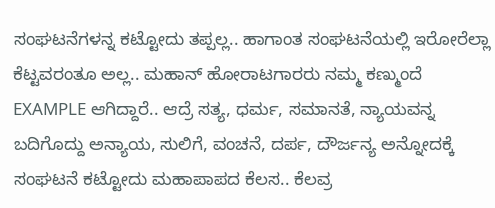ಸಂಘಟನೆಗಳನ್ನ ಕಟ್ಟೋದು ತಪ್ಪಲ್ಲ.. ಹಾಗಾಂತ ಸಂಘಟನೆಯಲ್ಲಿ ಇರೋರೆಲ್ಲಾ ಕೆಟ್ಟವರಂತೂ ಅಲ್ಲ.. ಮಹಾನ್ ಹೋರಾಟಗಾರರು ನಮ್ಮ ಕಣ್ಮುಂದೆ EXAMPLE ಆಗಿದ್ದಾರೆ.. ಆದ್ರೆ ಸತ್ಯ, ಧರ್ಮ, ಸಮಾನತೆ, ನ್ಯಾಯವನ್ನ ಬದಿಗೊದ್ದು ಅನ್ಯಾಯ, ಸುಲಿಗೆ, ವಂಚನೆ, ದರ್ಪ, ದೌರ್ಜನ್ಯ ಅನ್ನೋದಕ್ಕೆ ಸಂಘಟನೆ ಕಟ್ಟೋದು ಮಹಾಪಾಪದ ಕೆಲಸ.. ಕೆಲವ್ರ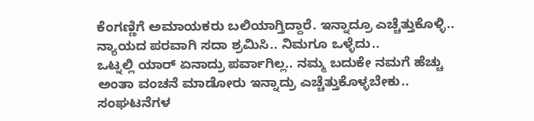ಕೆಂಗಣ್ಣಿಗೆ ಅಮಾಯಕರು ಬಲಿಯಾಗ್ತಿದ್ದಾರೆ. ಇನ್ನಾದ್ರೂ ಎಚ್ಚೆತ್ತುಕೊಳ್ಳಿ.. ನ್ಯಾಯದ ಪರವಾಗಿ ಸದಾ ಶ್ರಮಿಸಿ.. ನಿಮಗೂ ಒಳ್ಳೆದು..
ಒಟ್ನಲ್ಲಿ ಯಾರ್ ಏನಾದ್ರು ಪರ್ವಾಗಿಲ್ಲ.. ನಮ್ಮ ಬದುಕೇ ನಮಗೆ ಹೆಚ್ಚು ಅಂತಾ ವಂಚನೆ ಮಾಡೋರು ಇನ್ನಾದ್ರು ಎಚ್ಚೆತ್ತುಕೊಳ್ಳಬೇಕು.. ಸಂಘಟನೆಗಳ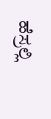ಹೆಸ್ರಲ್ಲಿ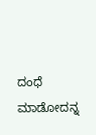ದಂಧೆ ಮಾಡೋದನ್ನ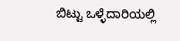ಬಿಟ್ಟು ಒಳ್ಳೆದಾರಿಯಲ್ಲಿ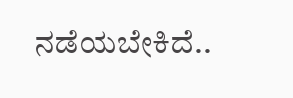ನಡೆಯಬೇಕಿದೆ..